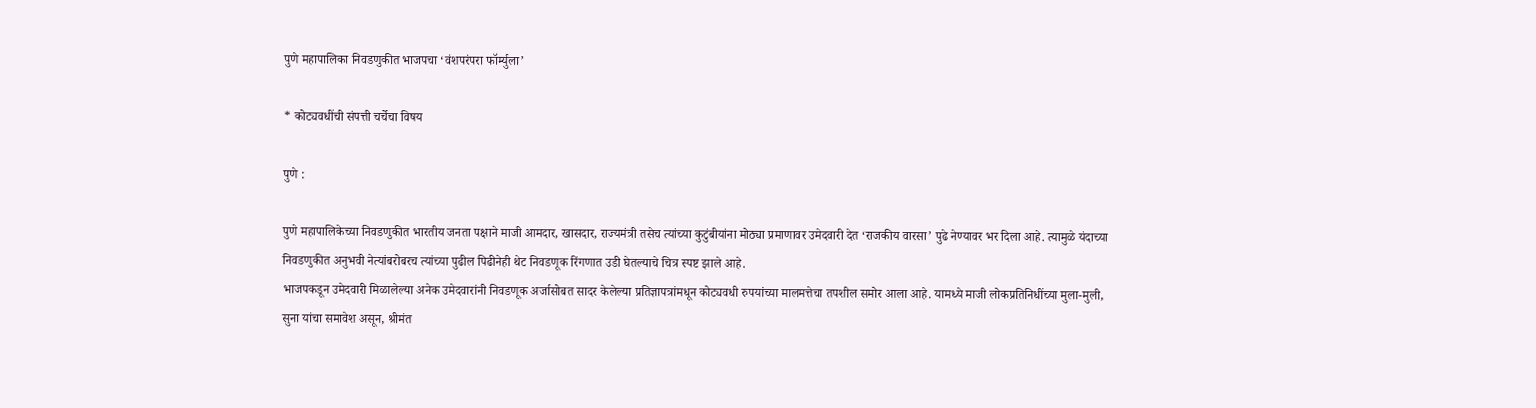पुणे महापालिका निवडणुकीत भाजपचा ‘वंशपरंपरा फॉर्म्युला’

* कोट्यवधींची संपत्ती चर्चेचा विषय

पुणे :

पुणे महापालिकेच्या निवडणुकीत भारतीय जनता पक्षाने माजी आमदार, खासदार, राज्यमंत्री तसेच त्यांच्या कुटुंबीयांना मोठ्या प्रमाणावर उमेदवारी देत ‘राजकीय वारसा’ पुढे नेण्यावर भर दिला आहे. त्यामुळे यंदाच्या निवडणुकीत अनुभवी नेत्यांबरोबरच त्यांच्या पुढील पिढीनेही थेट निवडणूक रिंगणात उडी घेतल्याचे चित्र स्पष्ट झाले आहे.
भाजपकडून उमेदवारी मिळालेल्या अनेक उमेदवारांनी निवडणूक अर्जासोबत सादर केलेल्या प्रतिज्ञापत्रांमधून कोट्यवधी रुपयांच्या मालमत्तेचा तपशील समोर आला आहे. यामध्ये माजी लोकप्रतिनिधींच्या मुला-मुली, सुना यांचा समावेश असून, श्रीमंत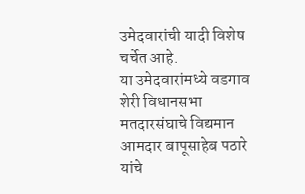उमेदवारांची यादी विशेष चर्चेत आहे.
या उमेदवारांमध्ये वडगाव शेरी विधानसभा मतदारसंघाचे विद्यमान आमदार बापूसाहेब पठारे यांचे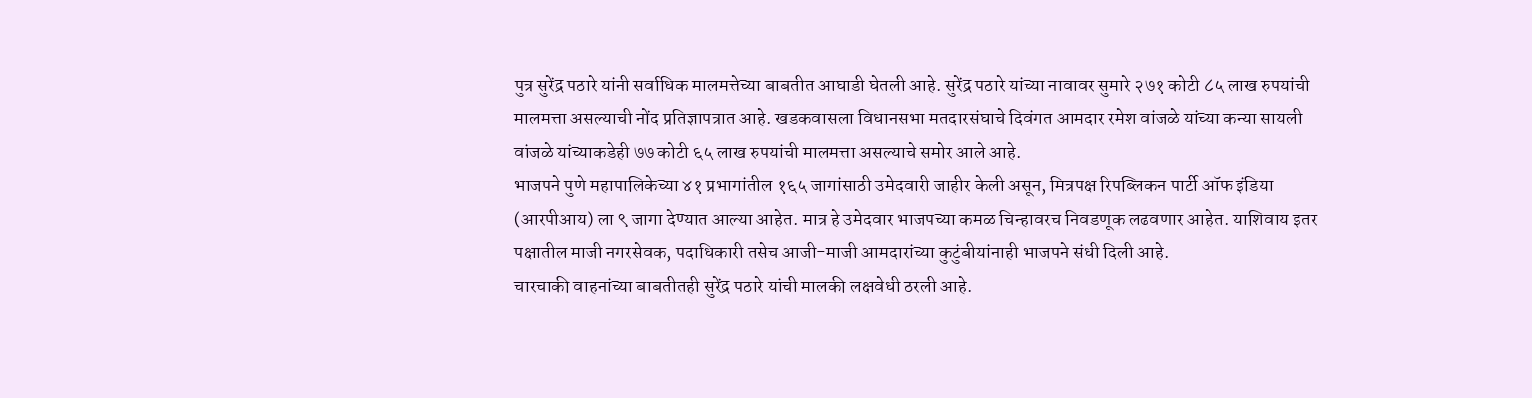पुत्र सुरेंद्र पठारे यांनी सर्वाधिक मालमत्तेच्या बाबतीत आघाडी घेतली आहे. सुरेंद्र पठारे यांच्या नावावर सुमारे २७१ कोटी ८५ लाख रुपयांची मालमत्ता असल्याची नोंद प्रतिज्ञापत्रात आहे. खडकवासला विधानसभा मतदारसंघाचे दिवंगत आमदार रमेश वांजळे यांच्या कन्या सायली वांजळे यांच्याकडेही ७७ कोटी ६५ लाख रुपयांची मालमत्ता असल्याचे समोर आले आहे.
भाजपने पुणे महापालिकेच्या ४१ प्रभागांतील १६५ जागांसाठी उमेदवारी जाहीर केली असून, मित्रपक्ष रिपब्लिकन पार्टी ऑफ इंडिया (आरपीआय) ला ९ जागा देण्यात आल्या आहेत. मात्र हे उमेदवार भाजपच्या कमळ चिन्हावरच निवडणूक लढवणार आहेत. याशिवाय इतर पक्षातील माजी नगरसेवक, पदाधिकारी तसेच आजी-माजी आमदारांच्या कुटुंबीयांनाही भाजपने संधी दिली आहे.
चारचाकी वाहनांच्या बाबतीतही सुरेंद्र पठारे यांची मालकी लक्षवेधी ठरली आहे.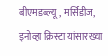बीएमडब्ल्यू, मर्सिडीज, इनोव्हा क्रिस्टा यांसारख्या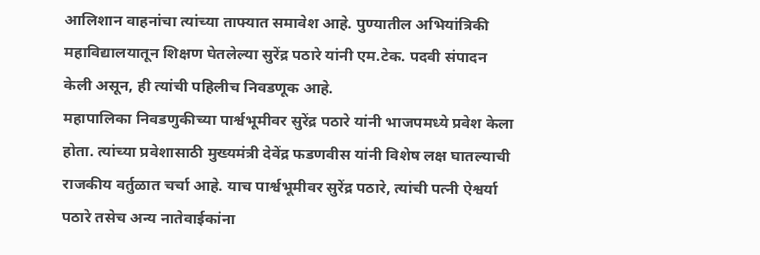आलिशान वाहनांचा त्यांच्या ताफ्यात समावेश आहे. पुण्यातील अभियांत्रिकी महाविद्यालयातून शिक्षण घेतलेल्या सुरेंद्र पठारे यांनी एम.टेक. पदवी संपादन केली असून, ही त्यांची पहिलीच निवडणूक आहे.
महापालिका निवडणुकीच्या पार्श्वभूमीवर सुरेंद्र पठारे यांनी भाजपमध्ये प्रवेश केला होता. त्यांच्या प्रवेशासाठी मुख्यमंत्री देवेंद्र फडणवीस यांनी विशेष लक्ष घातल्याची राजकीय वर्तुळात चर्चा आहे. याच पार्श्वभूमीवर सुरेंद्र पठारे, त्यांची पत्नी ऐश्वर्या पठारे तसेच अन्य नातेवाईकांना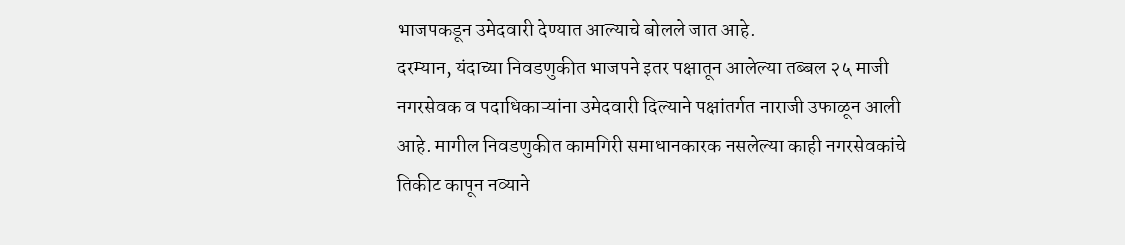भाजपकडून उमेदवारी देण्यात आल्याचे बोलले जात आहे.
दरम्यान, यंदाच्या निवडणुकीत भाजपने इतर पक्षातून आलेल्या तब्बल २५ माजी नगरसेवक व पदाधिकाऱ्यांना उमेदवारी दिल्याने पक्षांतर्गत नाराजी उफाळून आली आहे. मागील निवडणुकीत कामगिरी समाधानकारक नसलेल्या काही नगरसेवकांचे तिकीट कापून नव्याने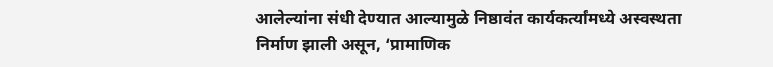आलेल्यांना संधी देण्यात आल्यामुळे निष्ठावंत कार्यकर्त्यांमध्ये अस्वस्थता निर्माण झाली असून, ‘प्रामाणिक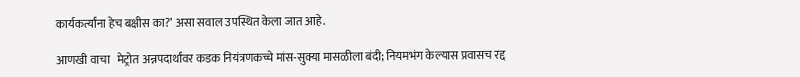कार्यकर्त्यांना हेच बक्षीस का?’ असा सवाल उपस्थित केला जात आहे.

आणखी वाचा   मेट्रोत अन्नपदार्थांवर कडक नियंत्रणकच्चे मांस-सुक्या मासळीला बंदी; नियमभंग केल्यास प्रवासच रद्द